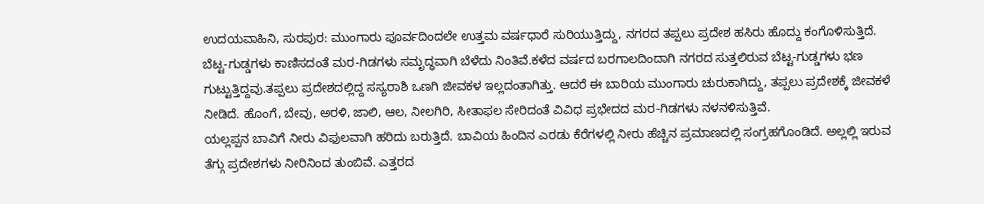ಉದಯವಾಹಿನಿ, ಸುರಪುರ: ಮುಂಗಾರು ಪೂರ್ವದಿಂದಲೇ ಉತ್ತಮ ವರ್ಷಧಾರೆ ಸುರಿಯುತ್ತಿದ್ದು, ನಗರದ ತಪ್ಪಲು ಪ್ರದೇಶ ಹಸಿರು ಹೊದ್ದು ಕಂಗೊಳಿಸುತ್ತಿದೆ. ಬೆಟ್ಟ-ಗುಡ್ಡಗಳು ಕಾಣಿಸದಂತೆ ಮರ-ಗಿಡಗಳು ಸಮೃದ್ಧವಾಗಿ ಬೆಳೆದು ನಿಂತಿವೆ.ಕಳೆದ ವರ್ಷದ ಬರಗಾಲದಿಂದಾಗಿ ನಗರದ ಸುತ್ತಲಿರುವ ಬೆಟ್ಟ-ಗುಡ್ಡಗಳು ಭಣ ಗುಟ್ಟುತ್ತಿದ್ದವು.ತಪ್ಪಲು ಪ್ರದೇಶದಲ್ಲಿದ್ದ ಸಸ್ಯರಾಶಿ ಒಣಗಿ ಜೀವಕಳ ಇಲ್ಲದಂತಾಗಿತ್ತು. ಆದರೆ ಈ ಬಾರಿಯ ಮುಂಗಾರು ಚುರುಕಾಗಿದ್ದು, ತಪ್ಪಲು ಪ್ರದೇಶಕ್ಕೆ ಜೀವಕಳೆ ನೀಡಿದೆ. ಹೊಂಗೆ, ಬೇವು, ಅರಳಿ, ಜಾಲಿ, ಆಲ, ನೀಲಗಿರಿ, ಸೀತಾಫಲ ಸೇರಿದಂತೆ ವಿವಿಧ ಪ್ರಭೇದದ ಮರ-ಗಿಡಗಳು ನಳನಳಿಸುತ್ತಿವೆ.
ಯಲ್ಲಪ್ಪನ ಬಾವಿಗೆ ನೀರು ವಿಫುಲವಾಗಿ ಹರಿದು ಬರುತ್ತಿದೆ. ಬಾವಿಯ ಹಿಂದಿನ ಎರಡು ಕೆರೆಗಳಲ್ಲಿ ನೀರು ಹೆಚ್ಚಿನ ಪ್ರಮಾಣದಲ್ಲಿ ಸಂಗ್ರಹಗೊಂಡಿದೆ. ಅಲ್ಲಲ್ಲಿ ಇರುವ ತೆಗ್ಗು ಪ್ರದೇಶಗಳು ನೀರಿನಿಂದ ತುಂಬಿವೆ. ಎತ್ತರದ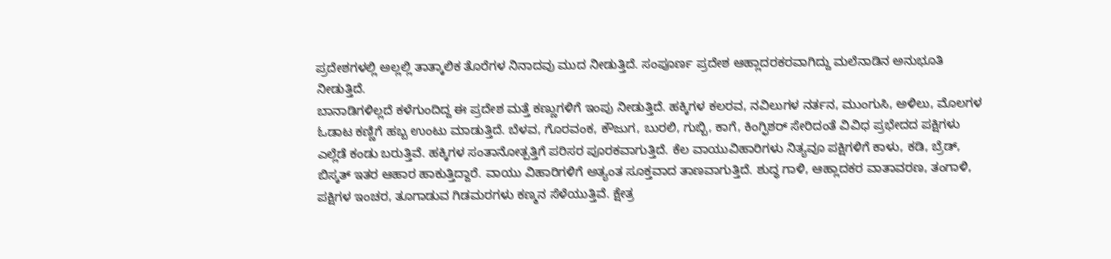ಪ್ರದೇಶಗಳಲ್ಲಿ ಅಲ್ಲಲ್ಲಿ ತಾತ್ಕಾಲಿಕ ತೊರೆಗಳ ನಿನಾದವು ಮುದ ನೀಡುತ್ತಿದೆ. ಸಂಪೂರ್ಣ ಪ್ರದೇಶ ಆಹ್ಲಾದರಕರವಾಗಿದ್ದು ಮಲೆನಾಡಿನ ಅನುಭೂತಿ ನೀಡುತ್ತಿದೆ.
ಬಾನಾಡಿಗಳಿಲ್ಲದೆ ಕಳೆಗುಂದಿದ್ದ ಈ ಪ್ರದೇಶ ಮತ್ತೆ ಕಣ್ಣುಗಳಿಗೆ ಇಂಪು ನೀಡುತ್ತಿದೆ. ಹಕ್ಕಿಗಳ ಕಲರವ, ನವಿಲುಗಳ ನರ್ತನ, ಮುಂಗುಸಿ, ಅಳಿಲು, ಮೊಲಗಳ ಓಡಾಟ ಕಣ್ಣಿಗೆ ಹಬ್ಬ ಉಂಟು ಮಾಡುತ್ತಿದೆ. ಬೆಳವ, ಗೊರವಂಕ, ಕೌಜುಗ, ಬುರಲಿ, ಗುಬ್ಬಿ, ಕಾಗೆ, ಕಿಂಗ್ಫಿಶರ್ ಸೇರಿದಂತೆ ವಿವಿಧ ಪ್ರಭೇದದ ಪಕ್ಷಿಗಳು ಎಲ್ಲೆಡೆ ಕಂಡು ಬರುತ್ತಿವೆ. ಹಕ್ಕಿಗಳ ಸಂತಾನೋತ್ಪತ್ತಿಗೆ ಪರಿಸರ ಪೂರಕವಾಗುತ್ತಿದೆ. ಕೆಲ ವಾಯುವಿಹಾರಿಗಳು ನಿತ್ಯವೂ ಪಕ್ಷಿಗಳಿಗೆ ಕಾಳು, ಕಡಿ, ಬ್ರೆಡ್, ಬಿಸ್ಕತ್ ಇತರ ಆಹಾರ ಹಾಕುತ್ತಿದ್ದಾರೆ. ವಾಯು ವಿಹಾರಿಗಳಿಗೆ ಅತ್ಯಂತ ಸೂಕ್ತವಾದ ತಾಣವಾಗುತ್ತಿದೆ. ಶುದ್ಧ ಗಾಳಿ, ಆಹ್ಲಾದಕರ ವಾತಾವರಣ, ತಂಗಾಳಿ, ಪಕ್ಷಿಗಳ ಇಂಚರ, ತೂಗಾಡುವ ಗಿಡಮರಗಳು ಕಣ್ಮನ ಸೆಳೆಯುತ್ತಿವೆ. ಕ್ಷೇತ್ರ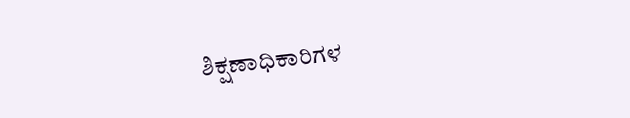ಶಿಕ್ಷಣಾಧಿಕಾರಿಗಳ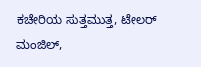ಕಚೇರಿಯ ಸುತ್ತಮುತ್ತ, ಟೇಲರ್ ಮಂಜಿಲ್,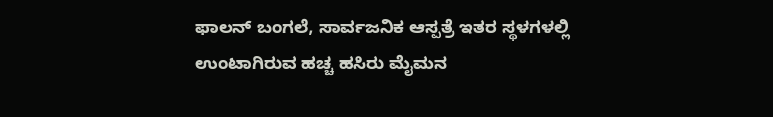ಫಾಲನ್ ಬಂಗಲೆ, ಸಾರ್ವಜನಿಕ ಆಸ್ಪತ್ರೆ ಇತರ ಸ್ಥಳಗಳಲ್ಲಿ ಉಂಟಾಗಿರುವ ಹಚ್ಚ ಹಸಿರು ಮೈಮನ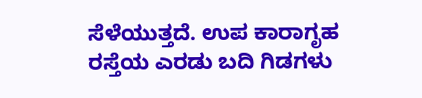ಸೆಳೆಯುತ್ತದೆ. ಉಪ ಕಾರಾಗೃಹ ರಸ್ತೆಯ ಎರಡು ಬದಿ ಗಿಡಗಳು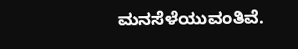ಮನಸೆಳೆಯುವಂತಿವೆ.